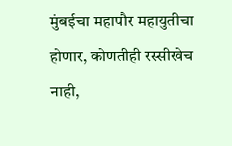मुंबईचा महापौर महायुतीचा होणार, कोणतीही रस्सीखेच नाही,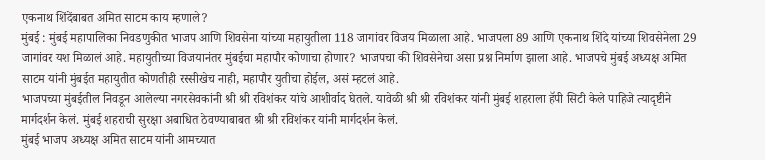एकनाथ शिंदेंबाबत अमित साटम काय म्हणाले?
मुंबई : मुंबई महापालिका निवडणुकीत भाजप आणि शिवसेना यांच्या महायुतीला 118 जागांवर विजय मिळाला आहे. भाजपला 89 आणि एकनाथ शिंदे यांच्या शिवसेनेला 29 जागांवर यश मिळालं आहे. महायुतीच्या विजयानंतर मुंबईचा महापौर कोणाचा होणार? भाजपचा की शिवसेनेचा असा प्रश्न निर्माण झाला आहे. भाजपचे मुंबई अध्यक्ष अमित साटम यांनी मुंबईत महायुतीत कोणतीही रस्सीखेच नाही, महापौर युतीचा होईल, असं म्हटलं आहे.
भाजपच्या मुंबईतील निवडून आलेल्या नगरसेवकांनी श्री श्री रविशंकर यांचे आशीर्वाद घेतले. यावेळी श्री श्री रविशंकर यांनी मुंबई शहराला हॅपी सिटी केले पाहिजे त्यादृष्टीने मार्गदर्शन केलं. मुंबई शहराची सुरक्षा अबाधित ठेवण्याबाबत श्री श्री रविशंकर यांनी मार्गदर्शन केलं.
मुंबई भाजप अध्यक्ष अमित साटम यांनी आमच्यात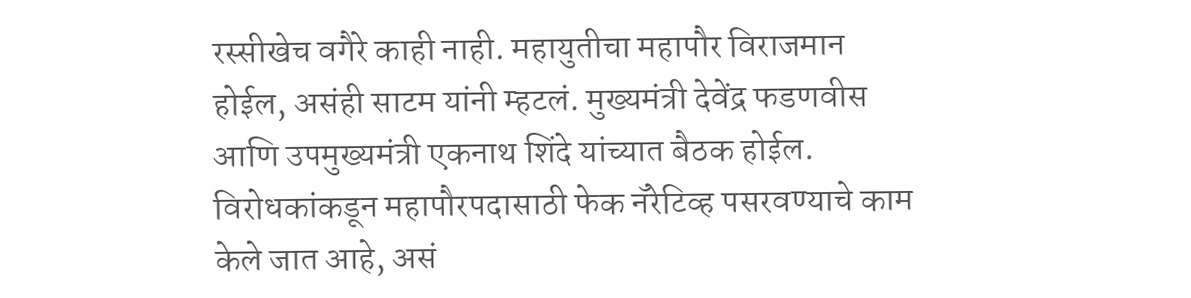रस्सीखेच वगैरे काही नाही. महायुतीचा महापौर विराजमान होईल, असंही साटम यांनी म्हटलं. मुख्यमंत्री देवेंद्र फडणवीस आणि उपमुख्यमंत्री एकनाथ शिंदे यांच्यात बैठक होईल. विरोधकांकडून महापौरपदासाठी फेक नॅरेटिव्ह पसरवण्याचे काम केले जात आहे, असं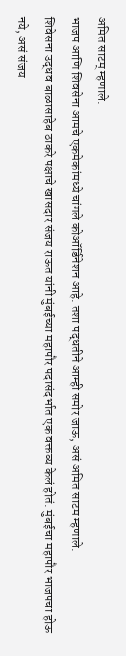अमित साटम् म्हणाले.
भाजप आणि शिवसेना आमचे एकमेकांमध्ये चांगले कोऑर्डिनेशन आहे. तशा पद्धतीने आम्ही समोर जाऊ, असं अमित साटम म्हणाले.
शिवेसना उद्धव बाळासाहेब ठाकरे पक्षाचे खासदार संजय राऊत यांनी मुंबईच्या महापौर पदासंदर्भात एक वक्तव्य केलं होतं. मुंबईचा महापौर भाजपचा होऊ नये, असं संजय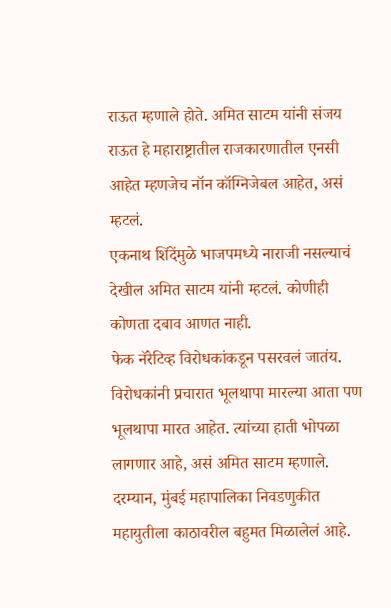राऊत म्हणाले होते. अमित साटम यांनी संजय राऊत हे महाराष्ट्रातील राजकारणातील एनसी आहेत म्हणजेच नॉन कॉग्निजेबल आहेत, असं म्हटलं.
एकनाथ शिंदेंमुळे भाजपमध्ये नाराजी नसल्याचं देखील अमित साटम यांनी म्हटलं. कोणीही कोणता दबाव आणत नाही.
फेक नॅरेटिव्ह विरोधकांकडून पसरवलं जातंय. विरोधकांनी प्रचारात भूलथापा मारल्या आता पण भूलथापा मारत आहेत. त्यांच्या हाती भोपळा लागणार आहे, असं अमित साटम म्हणाले.
दरम्यान, मुंबई महापालिका निवडणुकीत महायुतीला काठावरील बहुमत मिळालेलं आहे.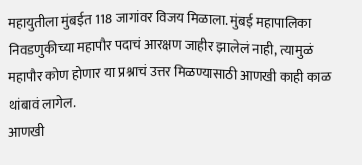महायुतीला मुंबईत 118 जागांवर विजय मिळाला. मुंबई महापालिका निवडणुकीच्या महापौर पदाचं आरक्षण जाहीर झालेलं नाही, त्यामुळं महापौर कोण होणार या प्रश्नाचं उत्तर मिळण्यासाठी आणखी काही काळ थांबावं लागेल.
आणखी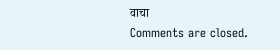वाचा
Comments are closed.